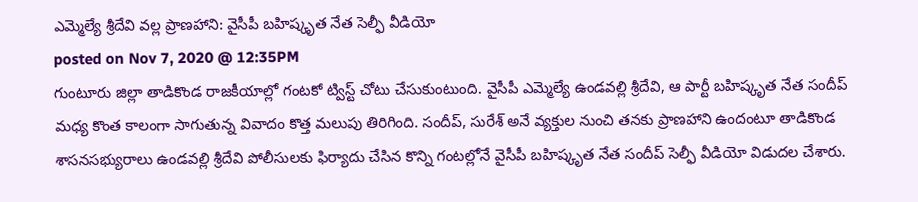ఎమ్మెల్యే శ్రీదేవి వల్ల ప్రాణహాని: వైసీపీ బహిష్కృత నేత సెల్ఫీ వీడియో
posted on Nov 7, 2020 @ 12:35PM
గుంటూరు జిల్లా తాడికొండ రాజకీయాల్లో గంటకో ట్విస్ట్ చోటు చేసుకుంటుంది. వైసీపీ ఎమ్మెల్యే ఉండవల్లి శ్రీదేవి, ఆ పార్టీ బహిష్కృత నేత సందీప్ మధ్య కొంత కాలంగా సాగుతున్న వివాదం కొత్త మలుపు తిరిగింది. సందీప్, సురేశ్ అనే వ్యక్తుల నుంచి తనకు ప్రాణహాని ఉందంటూ తాడికొండ శాసనసభ్యురాలు ఉండవల్లి శ్రీదేవి పోలీసులకు ఫిర్యాదు చేసిన కొన్ని గంటల్లోనే వైసీపీ బహిష్కృత నేత సందీప్ సెల్ఫీ వీడియో విడుదల చేశారు.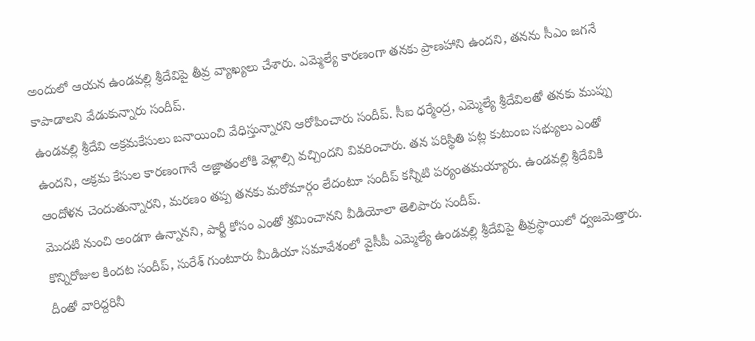అందులో ఆయన ఉండవల్లి శ్రీదేవిపై తీవ్ర వ్యాఖ్యలు చేశారు. ఎమ్మెల్యే కారణంగా తనకు ప్రాణహాని ఉందని, తనను సీఎం జగనే కాపాడాలని వేడుకున్నారు సందీప్.
ఉండవల్లి శ్రీదేవి అక్రమకేసులు బనాయించి వేధిస్తున్నారని ఆరోపించారు సందీప్. సీఐ ధర్మేంద్ర, ఎమ్మెల్యే శ్రీదేవిలతో తనకు ముప్పు ఉందని, అక్రమ కేసుల కారణంగానే అజ్ఞాతంలోకి వెళ్లాల్సి వచ్చిందని వివరించారు. తన పరిస్థితి పట్ల కుటుంబ సభ్యులు ఎంతో ఆందోళన చెందుతున్నారని, మరణం తప్ప తనకు మరోమార్గం లేదంటూ సందీప్ కన్నీటి పర్యంతమయ్యారు. ఉండవల్లి శ్రీదేవికి మొదటి నుంచి అండగా ఉన్నానని, పార్టీ కోసం ఎంతో శ్రమించానని వీడియోలా తెలిపారు సందీప్.
కొన్నిరోజుల కిందట సందీప్, సురేశ్ గుంటూరు మీడియా సమావేశంలో వైసీపీ ఎమ్మెల్యే ఉండవల్లి శ్రీదేవిపై తీవ్రస్థాయిలో ధ్వజమెత్తారు. దీంతో వారిద్దరినీ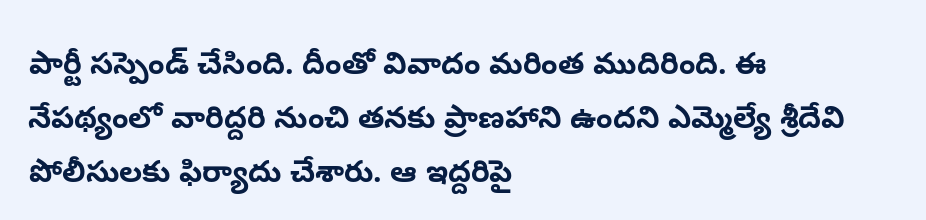పార్టీ సస్పెండ్ చేసింది. దీంతో వివాదం మరింత ముదిరింది. ఈ నేపథ్యంలో వారిద్దరి నుంచి తనకు ప్రాణహాని ఉందని ఎమ్మెల్యే శ్రీదేవి పోలీసులకు ఫిర్యాదు చేశారు. ఆ ఇద్దరిపై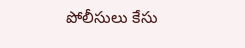పోలీసులు కేసు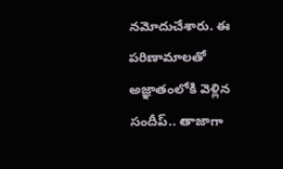నమోదుచేశారు. ఈ పరిణామాలతో అజ్ఞాతంలోకి వెళ్లిన సందీప్.. తాజాగా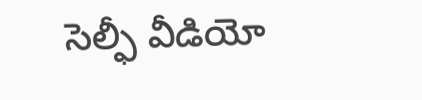సెల్ఫీ వీడియో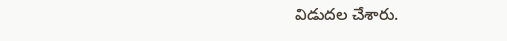విడుదల చేశారు.